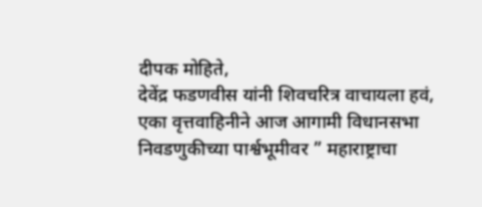दीपक मोहिते,
देवेंद्र फडणवीस यांनी शिवचरित्र वाचायला हवं,
एका वृत्तवाहिनीने आज आगामी विधानसभा निवडणुकीच्या पार्श्वभूमीवर ” महाराष्ट्राचा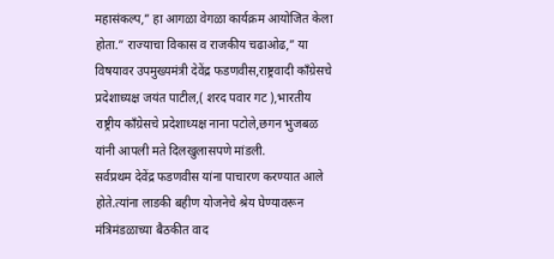महासंकल्प,” हा आगळा वेगळा कार्यक्रम आयोजित केला होता.” राज्याचा विकास व राजकीय चढाओढ,” या विषयावर उपमुख्यमंत्री देवेंद्र फडणवीस,राष्ट्रवादी काँग्रेसचे प्रदेशाध्यक्ष जयंत पाटील,( शरद पवार गट ),भारतीय राष्ट्रीय काँग्रेसचे प्रदेशाध्यक्ष नाना पटोले,छगन भुजबळ यांनी आपली मते दिलखुलासपणे मांडली.
सर्वप्रथम देवेंद्र फडणवीस यांना पाचारण करण्यात आले होते.त्यांना लाडकी बहीण योजनेचे श्रेय घेण्यावरून मंत्रिमंडळाच्या बैठकीत वाद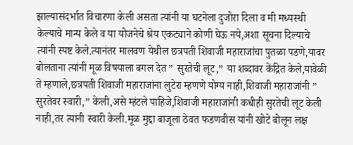झाल्यासंदर्भात विचारणा केली असता त्यांनी या घटनेला दुजोरा दिला व मी मध्यस्थी केल्याचे मान्य केले व या योजनेचे श्रेय एकट्याने कोणी घेऊ नये,अशा सूचना दिल्याचे त्यांनी स्पष्ट केले.त्यानंतर मालवण येथील छत्रपती शिवाजी महाराजांचा पुतळा पडणे,यावर बोलताना त्यांनी मूळ विषयाला बगल देत ” सुरतेची लूट,” या शब्दावर केंद्रित केले,यावेळी ते म्हणाले,छत्रपती शिवाजी महाराजांना लुटेरा म्हणणे योग्य नाही,शिवाजी महाराजांनी ” सुरतेवर स्वारी,” केली,असे म्हंटले पाहिजे,शिवाजी महाराजांनी कधीही सुरतेची लूट केली नाही,तर त्यांनी स्वारी केली.मूळ मुद्दा बाजूला ठेवत फडणवीस यांनी खोटे बोलून लक्ष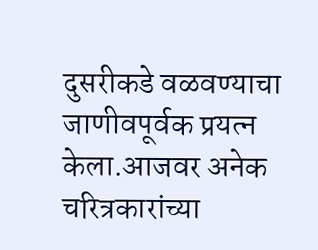दुसरीकडे वळवण्याचा जाणीवपूर्वक प्रयत्न केला.आजवर अनेक चरित्रकारांच्या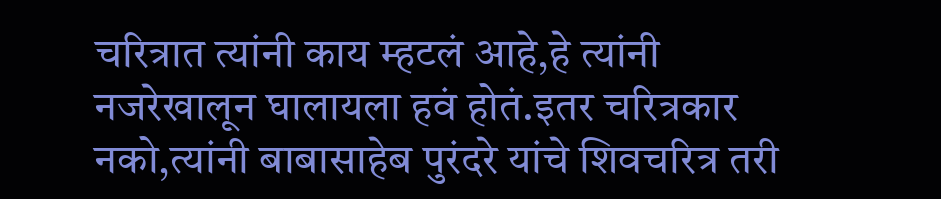चरित्रात त्यांनी काय म्हटलं आहे,हे त्यांनी नजरेखालून घालायला हवं होतं.इतर चरित्रकार नको,त्यांनी बाबासाहेब पुरंदरे यांचे शिवचरित्र तरी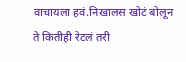वाचायला हवं.निखालस खोटं बोलून ते कितीही रेटलं तरी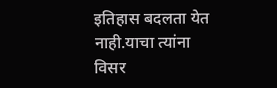इतिहास बदलता येत नाही.याचा त्यांना विसर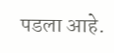पडला आहे.